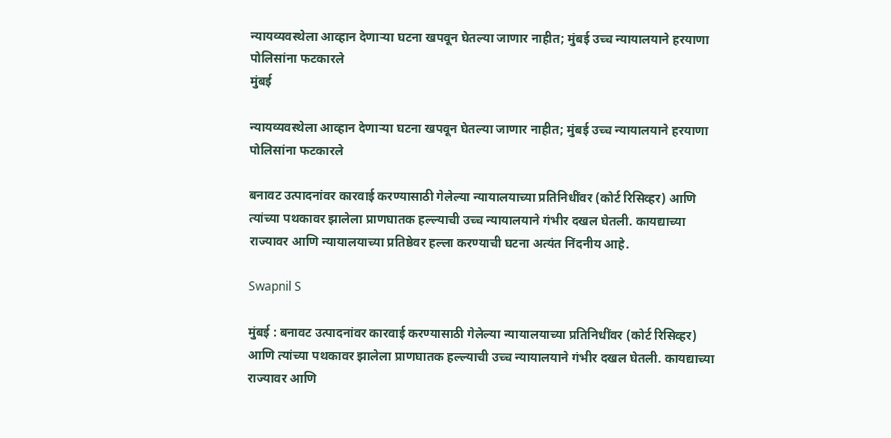न्यायव्यवस्थेला आव्हान देणाऱ्या घटना खपवून घेतल्या जाणार नाहीत; मुंबई उच्च न्यायालयाने हरयाणा पोलिसांना फटकारले
मुंबई

न्यायव्यवस्थेला आव्हान देणाऱ्या घटना खपवून घेतल्या जाणार नाहीत; मुंबई उच्च न्यायालयाने हरयाणा पोलिसांना फटकारले

बनावट उत्पादनांवर कारवाई करण्यासाठी गेलेल्या न्यायालयाच्या प्रतिनिधींवर (कोर्ट रिसिव्हर) आणि त्यांच्या पथकावर झालेला प्राणघातक हल्ल्याची उच्च न्यायालयाने गंभीर दखल घेतली. कायद्याच्या राज्यावर आणि न्यायालयाच्या प्रतिष्ठेवर हल्ला करण्याची घटना अत्यंत निंदनीय आहे.

Swapnil S

मुंबई : बनावट उत्पादनांवर कारवाई करण्यासाठी गेलेल्या न्यायालयाच्या प्रतिनिधींवर (कोर्ट रिसिव्हर) आणि त्यांच्या पथकावर झालेला प्राणघातक हल्ल्याची उच्च न्यायालयाने गंभीर दखल घेतली. कायद्याच्या राज्यावर आणि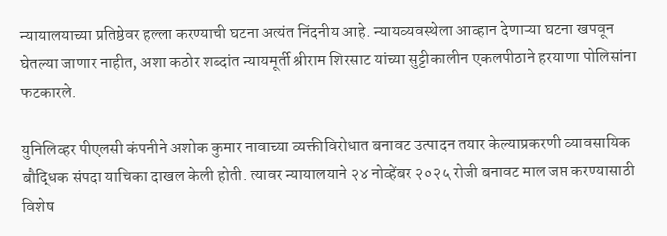न्यायालयाच्या प्रतिष्ठेवर हल्ला करण्याची घटना अत्यंत निंदनीय आहे. न्यायव्यवस्थेला आव्हान देणाऱ्या घटना खपवून घेतल्या जाणार नाहीत, अशा कठोर शब्दांत न्यायमूर्ती श्रीराम शिरसाट यांच्या सुट्टीकालीन एकलपीठाने हरयाणा पोलिसांना फटकारले.

युनिलिव्हर पीएलसी कंपनीने अशोक कुमार नावाच्या व्यक्तीविरोधात बनावट उत्पादन तयार केल्याप्रकरणी व्यावसायिक बौद्धिक संपदा याचिका दाखल केली होती. त्यावर न्यायालयाने २४ नोव्हेंबर २०२५ रोजी बनावट माल जप्त करण्यासाठी विशेष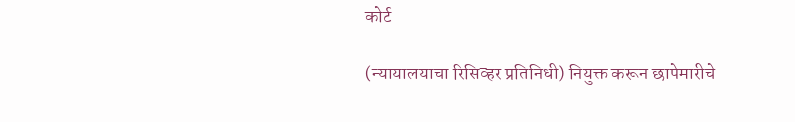कोर्ट

(न्यायालयाचा रिसिव्हर प्रतिनिधी) नियुक्त करून छापेमारीचे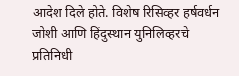आदेश दिले होते. विशेष रिसिव्हर हर्षवर्धन जोशी आणि हिंदुस्थान युनिलिव्हरचे प्रतिनिधी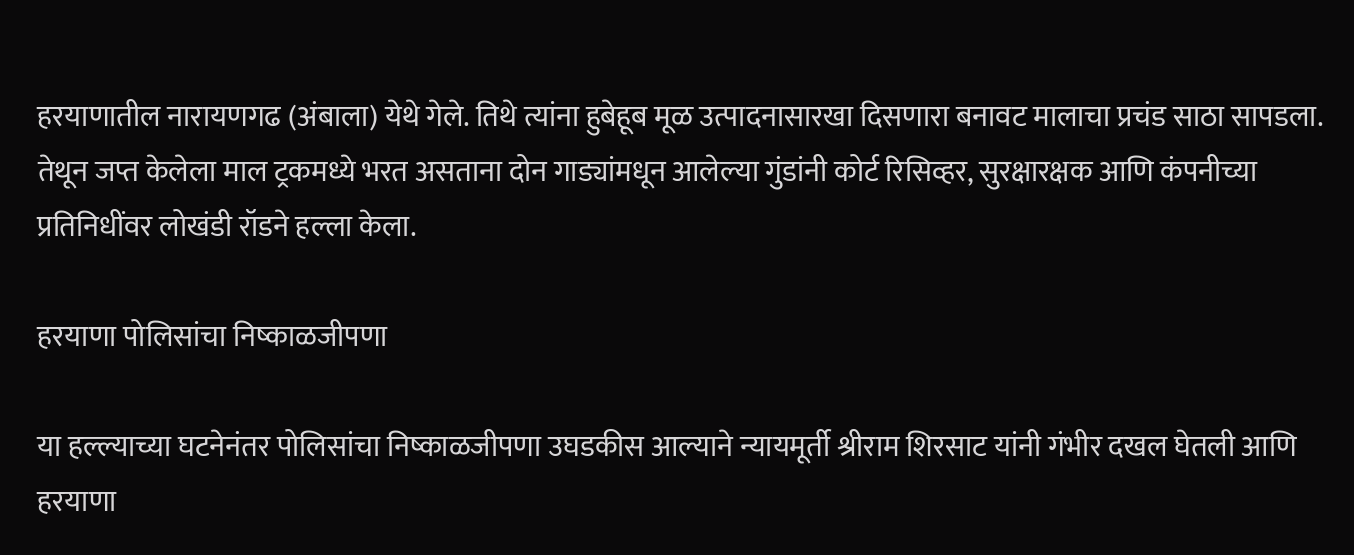हरयाणातील नारायणगढ (अंबाला) येथे गेले. तिथे त्यांना हुबेहूब मूळ उत्पादनासारखा दिसणारा बनावट मालाचा प्रचंड साठा सापडला. तेथून जप्त केलेला माल ट्रकमध्ये भरत असताना दोन गाड्यांमधून आलेल्या गुंडांनी कोर्ट रिसिव्हर, सुरक्षारक्षक आणि कंपनीच्या प्रतिनिधींवर लोखंडी रॉडने हल्ला केला.

हरयाणा पोलिसांचा निष्काळजीपणा

या हल्ल्याच्या घटनेनंतर पोलिसांचा निष्काळजीपणा उघडकीस आल्याने न्यायमूर्ती श्रीराम शिरसाट यांनी गंभीर दखल घेतली आणि हरयाणा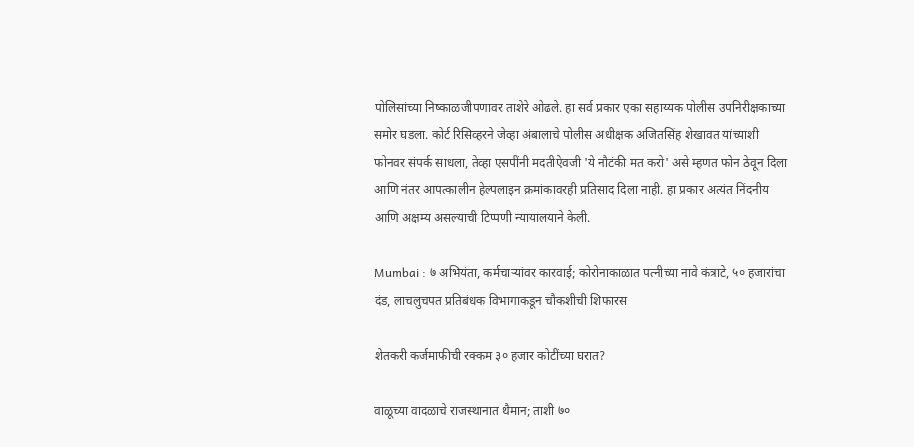पोलिसांच्या निष्काळजीपणावर ताशेरे ओढले. हा सर्व प्रकार एका सहाय्यक पोलीस उपनिरीक्षकाच्या समोर घडला. कोर्ट रिसिव्हरने जेव्हा अंबालाचे पोलीस अधीक्षक अजितसिंह शेखावत यांच्याशी फोनवर संपर्क साधला, तेव्हा एसपींनी मदतीऐवजी 'ये नौटंकी मत करो' असे म्हणत फोन ठेवून दिला आणि नंतर आपत्कालीन हेल्पलाइन क्रमांकावरही प्रतिसाद दिला नाही. हा प्रकार अत्यंत निंदनीय आणि अक्षम्य असल्याची टिप्पणी न्यायालयाने केली.

Mumbai : ७ अभियंता, कर्मचाऱ्यांवर कारवाई; कोरोनाकाळात पत्नीच्या नावे कंत्राटे, ५० हजारांचा दंड, लाचलुचपत प्रतिबंधक विभागाकडून चौकशीची शिफारस

शेतकरी कर्जमाफीची रक्कम ३० हजार कोटींच्या घरात?

वाळूच्या वादळाचे राजस्थानात थैमान; ताशी ७०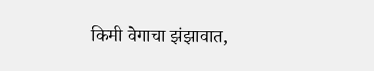किमी वेगाचा झंझावात,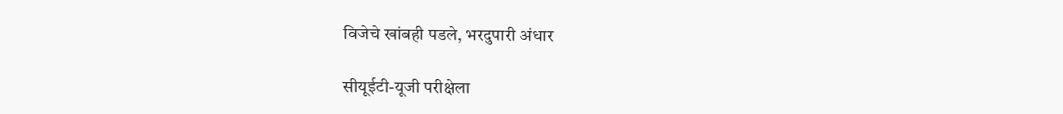विजेचे खांबही पडले, भरदुपारी अंधार

सीयूईटी-यूजी परीक्षेला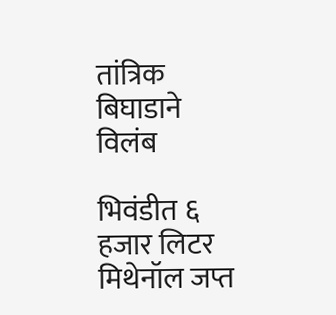तांत्रिक बिघाडाने विलंब

भिवंडीत ६ हजार लिटर मिथेनॉल जप्त